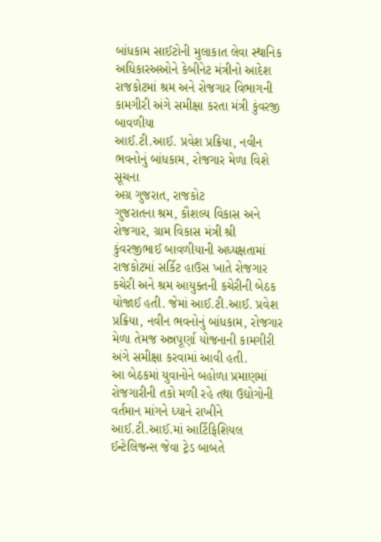બાંધકામ સાઈટોની મુલાકાત લેવા સ્થાનિક અધિકારઅઓને કેબીનેટ મંત્રીનો આદેશ
રાજકોટમાં શ્રમ અને રોજગાર વિભાગની કામગીરી અંગે સમીક્ષા કરતા મંત્રી કુંવરજી બાવળીયા
આઈ.ટી.આઈ. પ્રવેશ પ્રક્રિયા, નવીન ભવનોનું બાંધકામ, રોજગાર મેળા વિશે સૂચના
અગ્ર ગુજરાત, રાજકોટ
ગુજરાતના શ્રમ, કૌશલ્ય વિકાસ અને રોજગાર, ગ્રામ વિકાસ મંત્રી શ્રી કુંવરજીભાઈ બાવળીયાની અધ્યક્ષતામાં રાજકોટમાં સર્કિટ હાઉસ ખાતે રોજગાર કચેરી અને શ્રમ આયુક્તની કચેરીની બેઠક યોજાઈ હતી. જેમાં આઈ.ટી.આઈ. પ્રવેશ પ્રક્રિયા, નવીન ભવનોનું બાંધકામ, રોજગાર મેળા તેમજ અન્નપૂર્ણા યોજનાની કામગીરી અંગે સમીક્ષા કરવામાં આવી હતી.
આ બેઠકમાં યુવાનોને બહોળા પ્રમાણમાં રોજગારીની તકો મળી રહે તથા ઉદ્યોગોની વર્તમાન માંગને ધ્યાને રાખીને આઈ.ટી.આઈ.માં આર્ટિફિશિયલ ઈન્ટેલિજન્સ જેવા ટ્રેડ બાબતે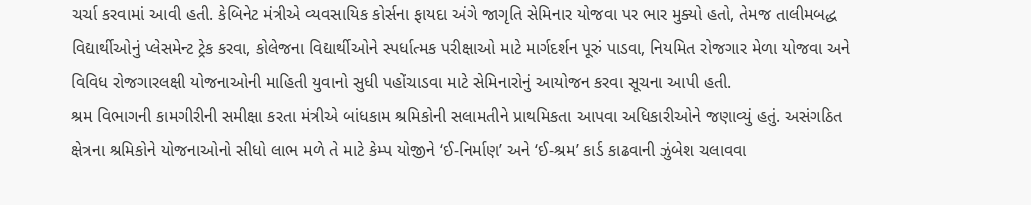ચર્ચા કરવામાં આવી હતી. કેબિનેટ મંત્રીએ વ્યવસાયિક કોર્સના ફાયદા અંગે જાગૃતિ સેમિનાર યોજવા પર ભાર મુક્યો હતો, તેમજ તાલીમબદ્ધ વિદ્યાર્થીઓનું પ્લેસમેન્ટ ટ્રેક કરવા, કોલેજના વિદ્યાર્થીઓને સ્પર્ધાત્મક પરીક્ષાઓ માટે માર્ગદર્શન પૂરું પાડવા, નિયમિત રોજગાર મેળા યોજવા અને વિવિધ રોજગારલક્ષી યોજનાઓની માહિતી યુવાનો સુધી પહોંચાડવા માટે સેમિનારોનું આયોજન કરવા સૂચના આપી હતી.
શ્રમ વિભાગની કામગીરીની સમીક્ષા કરતા મંત્રીએ બાંધકામ શ્રમિકોની સલામતીને પ્રાથમિકતા આપવા અધિકારીઓને જણાવ્યું હતું. અસંગઠિત ક્ષેત્રના શ્રમિકોને યોજનાઓનો સીધો લાભ મળે તે માટે કેમ્પ યોજીને ‘ઈ-નિર્માણ’ અને ‘ઈ-શ્રમ’ કાર્ડ કાઢવાની ઝુંબેશ ચલાવવા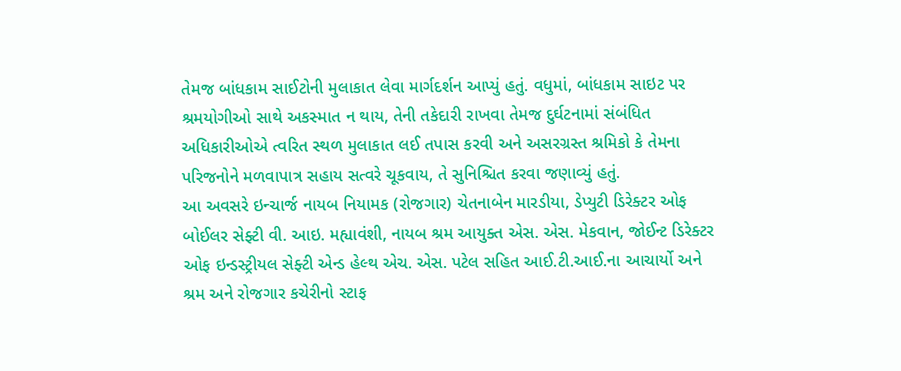તેમજ બાંધકામ સાઈટોની મુલાકાત લેવા માર્ગદર્શન આપ્યું હતું. વધુમાં, બાંધકામ સાઇટ પર શ્રમયોગીઓ સાથે અકસ્માત ન થાય, તેની તકેદારી રાખવા તેમજ દુર્ઘટનામાં સંબંધિત અધિકારીઓએ ત્વરિત સ્થળ મુલાકાત લઈ તપાસ કરવી અને અસરગ્રસ્ત શ્રમિકો કે તેમના પરિજનોને મળવાપાત્ર સહાય સત્વરે ચૂકવાય, તે સુનિશ્ચિત કરવા જણાવ્યું હતું.
આ અવસરે ઇન્ચાર્જ નાયબ નિયામક (રોજગાર) ચેતનાબેન મારડીયા, ડેપ્યુટી ડિરેક્ટર ઓફ બોઈલર સેફ્ટી વી. આઇ. મહ્યાવંશી, નાયબ શ્રમ આયુક્ત એસ. એસ. મેકવાન, જોઈન્ટ ડિરેક્ટર ઓફ ઇન્ડસ્ટ્રીયલ સેફ્ટી એન્ડ હેલ્થ એચ. એસ. પટેલ સહિત આઈ.ટી.આઈ.ના આચાર્યો અને શ્રમ અને રોજગાર કચેરીનો સ્ટાફ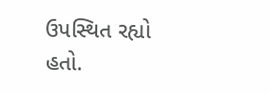ઉપસ્થિત રહ્યો હતો.